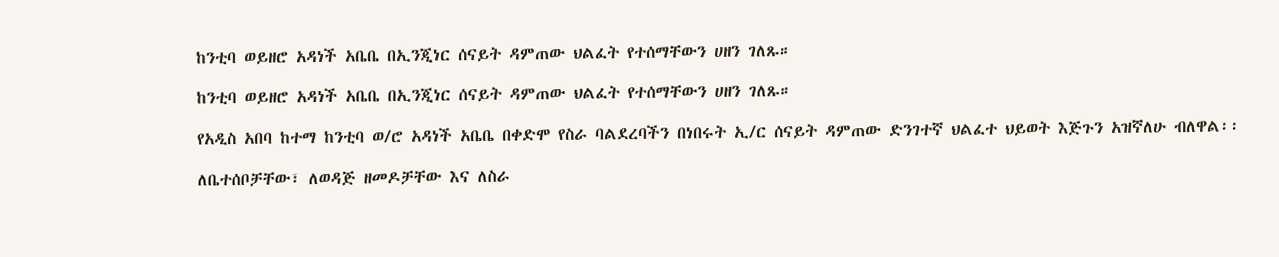ከንቲባ ወይዘሮ አዳነች አቤቤ በኢንጂነር ሰናይት ዳምጠው ህልፈት የተሰማቸውን ሀዘን ገለጹ።

ከንቲባ ወይዘሮ አዳነች አቤቤ በኢንጂነር ሰናይት ዳምጠው ህልፈት የተሰማቸውን ሀዘን ገለጹ።

የአዲስ አበባ ከተማ ከንቲባ ወ/ሮ አዳነች አቤቤ በቀድሞ የስራ ባልደረባችን በነበሩት ኢ/ር ሰናይት ዳምጠው ድንገተኛ ህልፈተ ህይወት እጅጉን አዝኛለሁ ብለዋል፡፡

ለቤተሰቦቻቸው፣ ለወዳጅ ዘመዶቻቸው እና ለስራ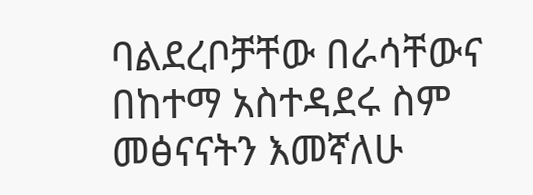ባልደረቦቻቸው በራሳቸውና በከተማ አስተዳደሩ ስም መፅናናትን እመኛለሁ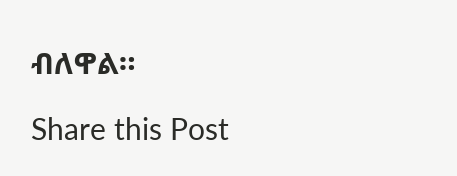ብለዋል።

Share this Post